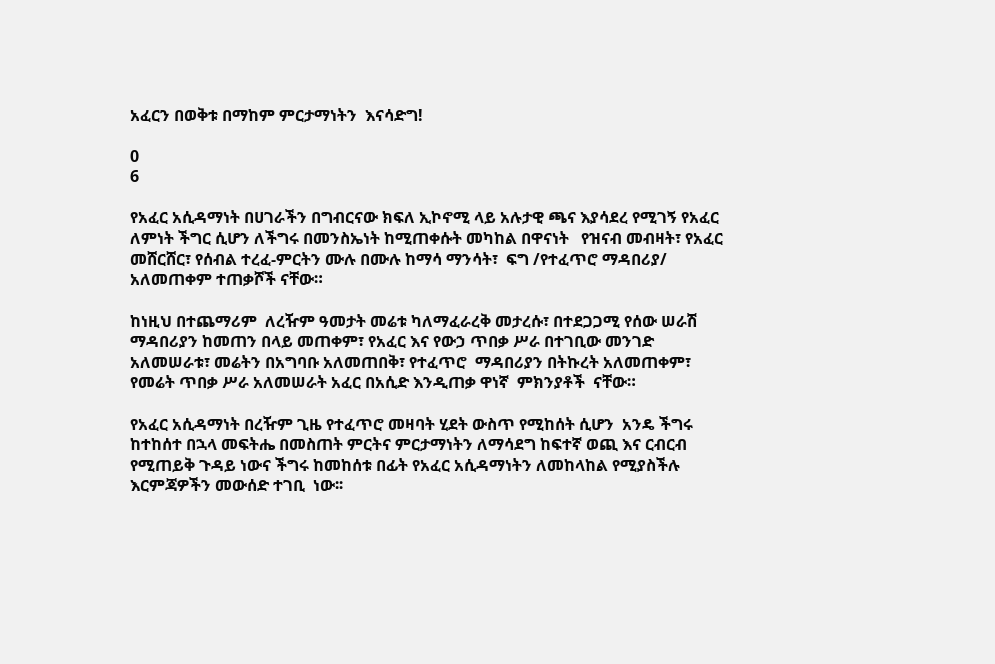አፈርን በወቅቱ በማከም ምርታማነትን  እናሳድግ!

0
6

የአፈር አሲዳማነት በሀገራችን በግብርናው ክፍለ ኢኮኖሚ ላይ አሉታዊ ጫና እያሳደረ የሚገኝ የአፈር ለምነት ችግር ሲሆን ለችግሩ በመንስኤነት ከሚጠቀሱት መካከል በዋናነት   የዝናብ መብዛት፣ የአፈር መሸርሸር፣ የሰብል ተረፈ-ምርትን ሙሉ በሙሉ ከማሳ ማንሳት፣  ፍግ /የተፈጥሮ ማዳበሪያ/ አለመጠቀም ተጠቃሾች ናቸው።

ከነዚህ በተጨማሪም  ለረዥም ዓመታት መሬቱ ካለማፈራረቅ መታረሱ፣ በተደጋጋሚ የሰው ሠራሽ ማዳበሪያን ከመጠን በላይ መጠቀም፣ የአፈር እና የውኃ ጥበቃ ሥራ በተገቢው መንገድ  አለመሠራቱ፣ መሬትን በአግባቡ አለመጠበቅ፣ የተፈጥሮ  ማዳበሪያን በትኩረት አለመጠቀም፣  የመሬት ጥበቃ ሥራ አለመሠራት አፈር በአሲድ እንዲጠቃ ዋነኛ  ምክንያቶች  ናቸው።

የአፈር አሲዳማነት በረዥም ጊዜ የተፈጥሮ መዛባት ሂደት ውስጥ የሚከሰት ሲሆን  አንዴ ችግሩ ከተከሰተ በኋላ መፍትሔ በመስጠት ምርትና ምርታማነትን ለማሳደግ ከፍተኛ ወጪ እና ርብርብ የሚጠይቅ ጉዳይ ነውና ችግሩ ከመከሰቱ በፊት የአፈር አሲዳማነትን ለመከላከል የሚያስችሉ እርምጃዎችን መውሰድ ተገቢ  ነው፡፡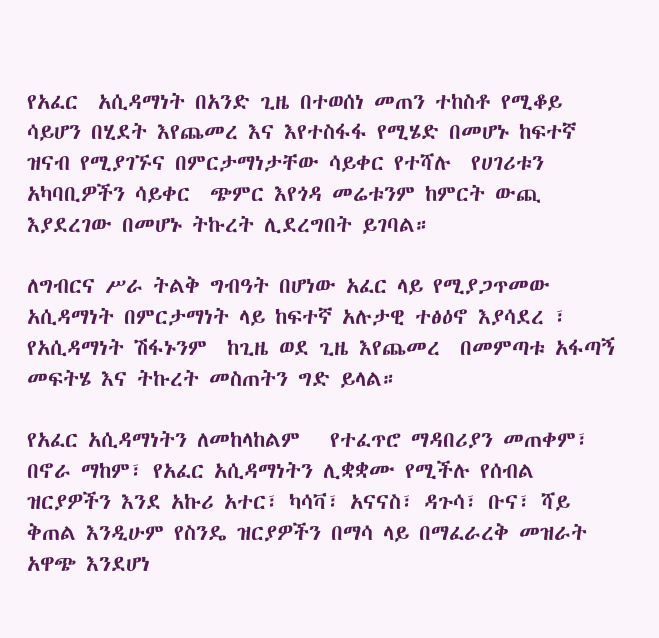የአፈር  አሲዳማነት በአንድ ጊዜ በተወሰነ መጠን ተከስቶ የሚቆይ ሳይሆን በሂደት እየጨመረ እና እየተስፋፋ የሚሄድ በመሆኑ ከፍተኛ ዝናብ የሚያገኙና በምርታማነታቸው ሳይቀር የተሻሉ  የሀገሪቱን አካባቢዎችን ሳይቀር  ጭምር እየጎዳ መሬቱንም ከምርት ውጪ እያደረገው በመሆኑ ትኩረት ሊደረግበት ይገባል።

ለግብርና ሥራ ትልቅ ግብዓት በሆነው አፈር ላይ የሚያጋጥመው አሲዳማነት በምርታማነት ላይ ከፍተኛ አሉታዊ ተፅዕኖ እያሳደረ ፣ የአሲዳማነት ሽፋኑንም  ከጊዜ ወደ ጊዜ እየጨመረ  በመምጣቱ አፋጣኝ መፍትሄ እና ትኩረት መስጠትን ግድ ይላል።

የአፈር አሲዳማነትን ለመከላከልም   የተፈጥሮ ማዳበሪያን መጠቀም፣ በኖራ ማከም፣ የአፈር አሲዳማነትን ሊቋቋሙ የሚችሉ የሰብል ዝርያዎችን እንደ አኩሪ አተር፣ ካሳቫ፣ አናናስ፣ ዳጉሳ፣ ቡና፣ ሻይ ቅጠል እንዲሁም የስንዴ ዝርያዎችን በማሳ ላይ በማፈራረቅ መዝራት አዋጭ እንደሆነ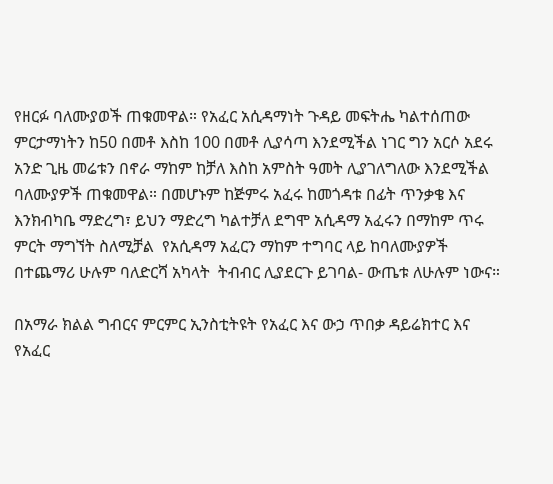የዘርፉ ባለሙያወች ጠቁመዋል። የአፈር አሲዳማነት ጉዳይ መፍትሔ ካልተሰጠው ምርታማነትን ከ50 በመቶ እስከ 100 በመቶ ሊያሳጣ እንደሚችል ነገር ግን አርሶ አደሩ አንድ ጊዜ መሬቱን በኖራ ማከም ከቻለ እስከ አምስት ዓመት ሊያገለግለው እንደሚችል ባለሙያዎች ጠቁመዋል። በመሆኑም ከጅምሩ አፈሩ ከመጎዳቱ በፊት ጥንቃቄ እና እንክብካቤ ማድረግ፣ ይህን ማድረግ ካልተቻለ ደግሞ አሲዳማ አፈሩን በማከም ጥሩ ምርት ማግኘት ስለሚቻል  የአሲዳማ አፈርን ማከም ተግባር ላይ ከባለሙያዎች በተጨማሪ ሁሉም ባለድርሻ አካላት  ትብብር ሊያደርጉ ይገባል- ውጤቱ ለሁሉም ነውና።

በአማራ ክልል ግብርና ምርምር ኢንስቲትዩት የአፈር እና ውኃ ጥበቃ ዳይሬክተር እና  የአፈር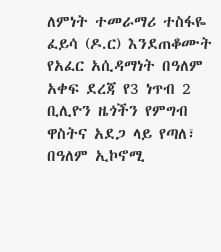ለምነት ተመራማሪ ተስፋዬ ፈይሳ (ዶ.ር) እንደጠቆሙት የአፈር አሲዳማነት በዓለም አቀፍ ደረጃ የ3 ነጥብ 2 ቢሊዮን ዜጎችን የምግብ ዋስትና አደጋ ላይ የጣለ፣ በዓለም ኢኮኖሚ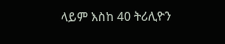ላይም እስከ 40 ትሪሊዮን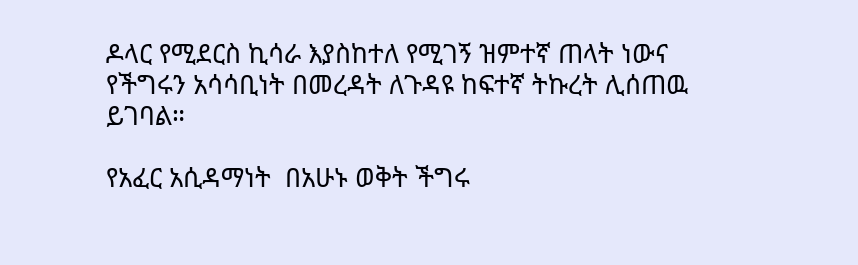ዶላር የሚደርስ ኪሳራ እያስከተለ የሚገኝ ዝምተኛ ጠላት ነውና  የችግሩን አሳሳቢነት በመረዳት ለጉዳዩ ከፍተኛ ትኩረት ሊሰጠዉ ይገባል።

የአፈር አሲዳማነት  በአሁኑ ወቅት ችግሩ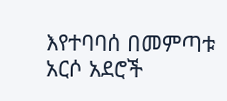እየተባባሰ በመምጣቱ አርሶ አደሮች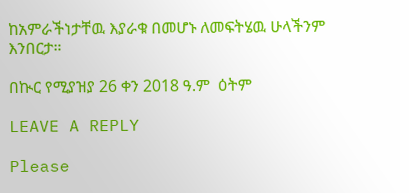ከአምራችነታቸዉ እያራቁ በመሆኑ ለመፍትሄዉ ሁላችንም እንበርታ።

በኲር የሚያዝያ 26 ቀን 2018 ዓ.ም  ዕትም

LEAVE A REPLY

Please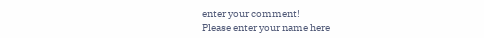enter your comment!
Please enter your name here